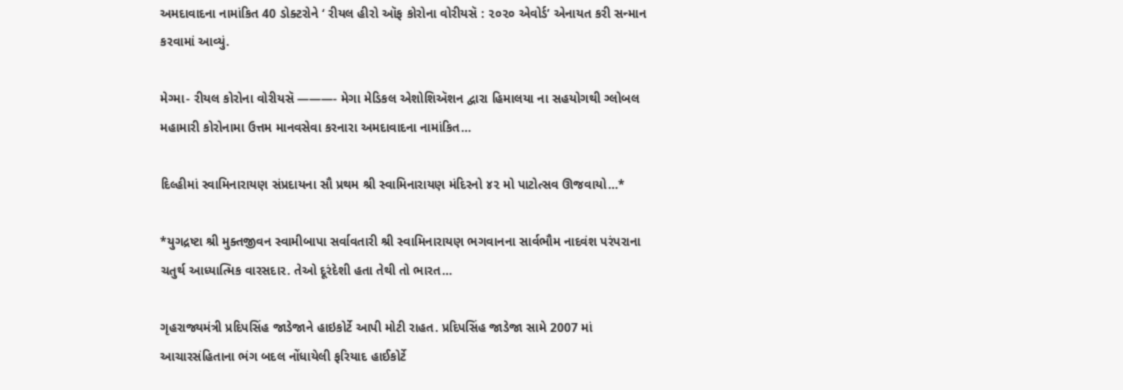અમદાવાદના નામાંકિત 40 ડોક્ટરોને ‘ રીયલ હીરો ઑફ કોરોના વોરીયસૅ : ૨૦૨૦ એવોર્ડ’ એનાયત કરી સન્માન કરવામાં આવ્યું.

મેગ્મા- રીયલ કોરોના વોરીયસૅ ———- મેગા મેડિકલ એશોશિઍશન દ્વારા હિમાલયા ના સહયોગથી ગ્લોબલ મહામારી કોરોનામા ઉત્તમ માનવસેવા કરનારા અમદાવાદના નામાંકિત…

દિલ્હીમાં સ્વામિનારાયણ સંપ્રદાયના સૌ પ્રથમ શ્રી સ્વામિનારાયણ મંદિરનો ૪૨ મો પાટોત્સવ ઊજવાયો…*

*યુગદ્રષ્ટા શ્રી મુક્તજીવન સ્વામીબાપા સર્વાવતારી શ્રી સ્વામિનારાયણ ભગવાનના સાર્વભૌમ નાદવંશ પરંપરાના ચતુર્થ આધ્યાત્મિક વારસદાર. તેઓ દૂરંદેશી હતા તેથી તો ભારત…

ગૃહરાજ્યમંત્રી પ્રદિપસિંહ જાડેજાને હાઇકોર્ટે આપી મોટી રાહત. પ્રદિપસિંહ જાડેજા સામે 2007 માં આચારસંહિતાના ભંગ બદલ નોંધાયેલી ફરિયાદ હાઈકોર્ટે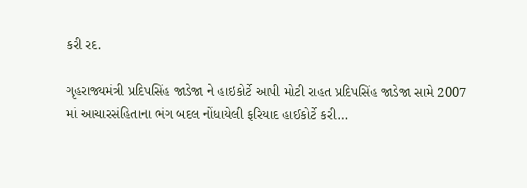કરી રદ.

ગૃહરાજ્યમંત્રી પ્રદિપસિંહ જાડેજા ને હાઇકોર્ટે આપી મોટી રાહત પ્રદિપસિંહ જાડેજા સામે 2007 માં આચારસંહિતાના ભંગ બદલ નોંધાયેલી ફરિયાદ હાઈકોર્ટે કરી…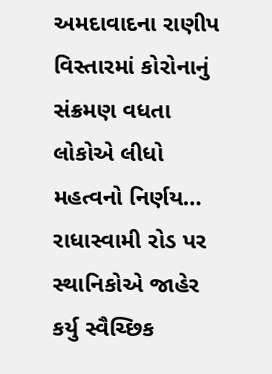અમદાવાદના રાણીપ વિસ્તારમાં કોરોનાનું સંક્રમણ વધતા લોકોએ લીધો મહત્વનો નિર્ણય… રાધાસ્વામી રોડ પર સ્થાનિકોએ જાહેર કર્યુ સ્વૈચ્છિક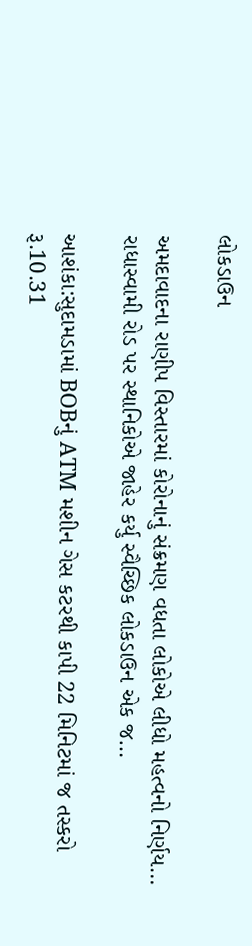લોકડાઉન

અમદાવાદના રાણીપ વિસ્તારમાં કોરોનાનું સંક્રમણ વધતા લોકોએ લીધો મહત્વનો નિર્ણય… રાધાસ્વામી રોડ પર સ્થાનિકોએ જાહેર કર્યુ સ્વૈચ્છિક લોકડાઉન એક જ…

આશંકા:સુદામડામાં BOBનું ATM મશીન ગેસ કટરથી કાપી 22 મિનિટમાં જ તસ્કરો રૂ.10.31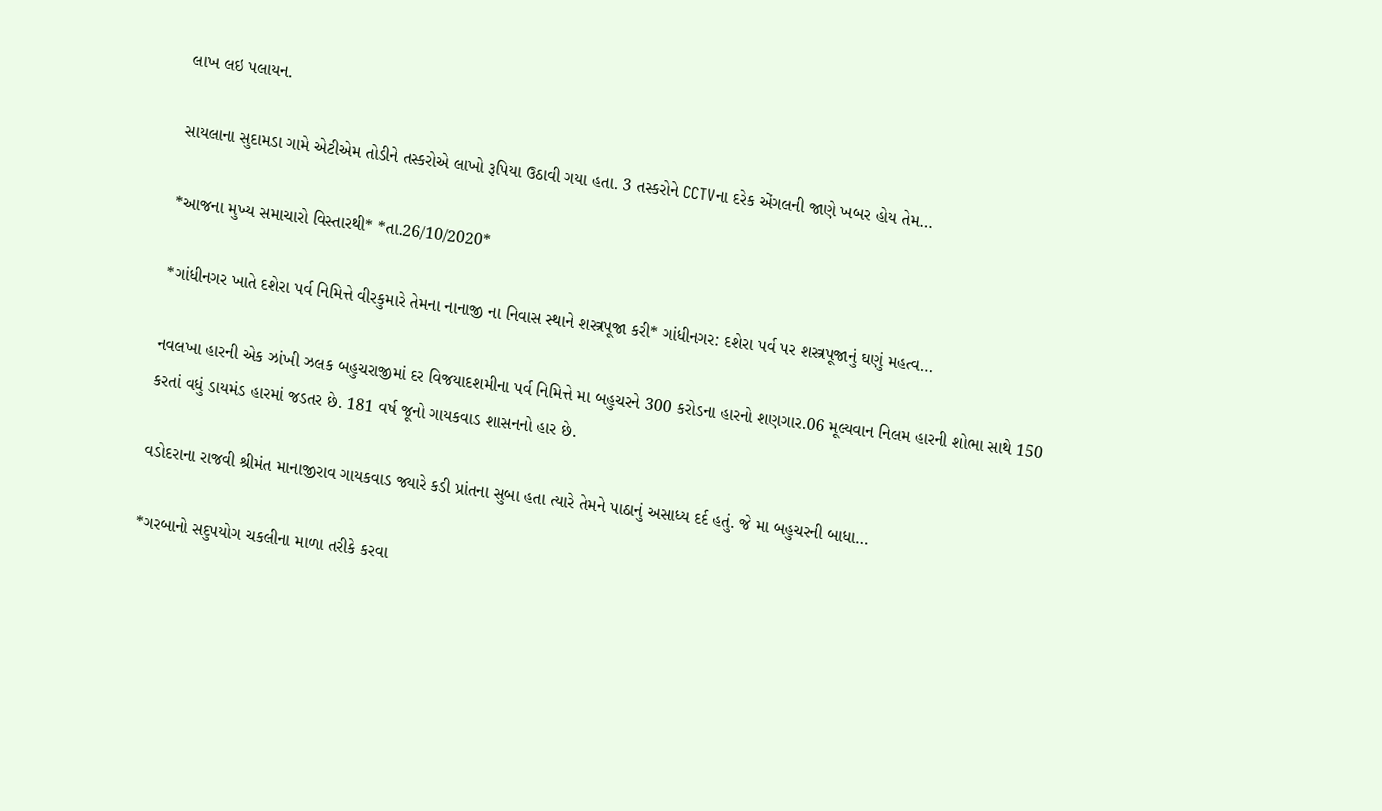લાખ લઇ પલાયન.

સાયલાના સુદામડા ગામે એટીએમ તોડીને તસ્કરોએ લાખો રૂપિયા ઉઠાવી ગયા હતા. 3 તસ્કરોને CCTVના દરેક એંગલની જાણે ખબર હોય તેમ…

*આજના મુખ્ય સમાચારો વિસ્તારથી* *તા.26/10/2020*

*ગાંધીનગર ખાતે દશેરા પર્વ નિમિત્તે વીરકુમારે તેમના નાનાજી ના નિવાસ સ્થાને શસ્ત્રપૂજા કરી* ગાંધીનગર: દશેરા પર્વ પર શસ્ત્રપૂજાનું ઘણું મહત્વ…

નવલખા હારની એક ઝાંખી ઝલક બહુચરાજીમાં દર વિજયાદશમીના પર્વ નિમિત્તે મા બહુચરને 300 કરોડના હારનો શણગાર.06 મૂલ્યવાન નિલમ હારની શોભા સાથે 150 કરતાં વધું ડાયમંડ હારમાં જડતર છે. 181 વર્ષ જૂનો ગાયકવાડ શાસનનો હાર છે.

વડોદરાના રાજવી શ્રીમંત માનાજીરાવ ગાયકવાડ જ્યારે કડી પ્રાંતના સુબા હતા ત્યારે તેમને પાઠાનું અસાધ્ય દર્દ હતું. જે મા બહુચરની બાધા…

*ગરબાનો સદુપયોગ ચકલીના માળા તરીકે કરવા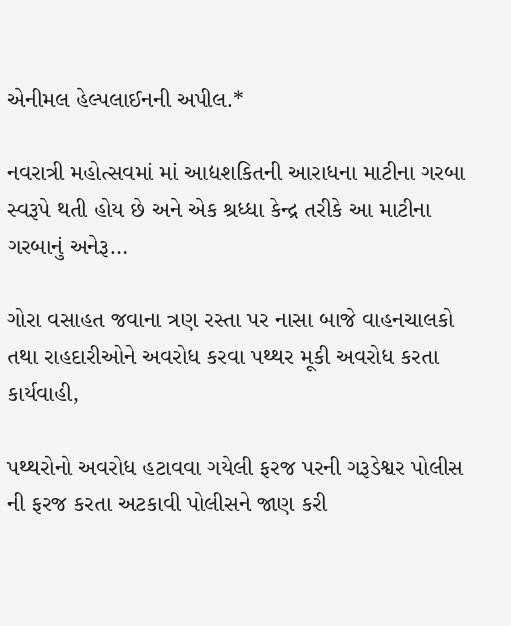એનીમલ હેલ્પલાઈનની અપીલ.*

નવરાત્રી મહોત્સવમાં માં આદ્યશકિતની આરાધના માટીના ગરબા સ્વરૂપે થતી હોય છે અને એક શ્રધ્ધા કેન્દ્ર તરીકે આ માટીના ગરબાનું અનેરૂ…

ગોરા વસાહત જવાના ત્રણ રસ્તા પર નાસા બાજે વાહનચાલકો તથા રાહદારીઓને અવરોધ કરવા પથ્થર મૂકી અવરોધ કરતા કાર્યવાહી,

પથ્થરોનો અવરોધ હટાવવા ગયેલી ફરજ પરની ગરૂડેશ્વર પોલીસ ની ફરજ કરતા અટકાવી પોલીસને જાણ કરી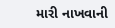મારી નાખવાની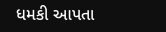ધમકી આપતા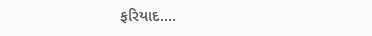ફરિયાદ.…